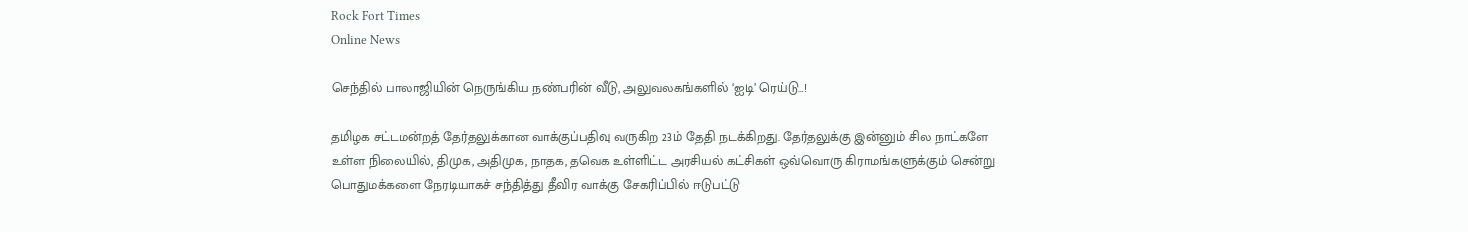Rock Fort Times
Online News

செந்தில் பாலாஜியின் நெருங்கிய நண்பரின் வீடு, அலுவலகங்களில் ‘ஐடி’ ரெய்டு…!

தமிழக சட்டமன்றத் தேர்தலுக்கான வாக்குப்பதிவு வருகிற 23ம் தேதி நடக்கிறது. தேர்தலுக்கு இன்னும் சில நாட்களே உள்ள நிலையில், திமுக, அதிமுக, நாதக, தவெக உள்ளிட்ட அரசியல் கட்சிகள் ஒவ்வொரு கிராமங்களுக்கும் சென்று பொதுமக்களை நேரடியாகச் சந்தித்து தீவிர வாக்கு சேகரிப்பில் ஈடுபட்டு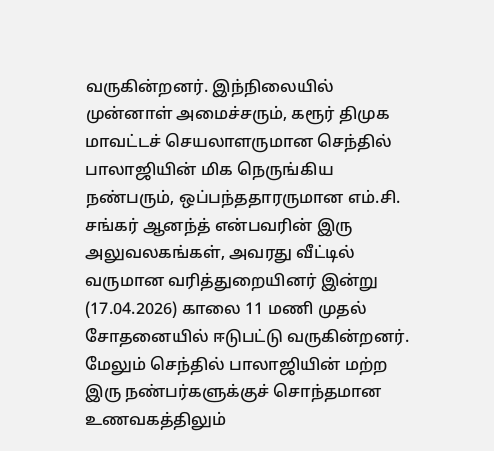வருகின்றனர். இந்நிலையில் முன்னாள் அமைச்சரும், கரூர் திமுக மாவட்டச் செயலாளருமான செந்தில் பாலாஜியின் மிக நெருங்கிய நண்பரும், ஒப்பந்ததாரருமான எம்.சி. சங்கர் ஆனந்த் என்பவரின் இரு அலுவலகங்கள், அவரது வீட்டில் வருமான வரித்துறையினர் இன்று (17.04.2026) காலை 11 மணி முதல் சோதனையில் ஈடுபட்டு வருகின்றனர். மேலும் செந்தில் பாலாஜியின் மற்ற இரு நண்பர்களுக்குச் சொந்தமான உணவகத்திலும்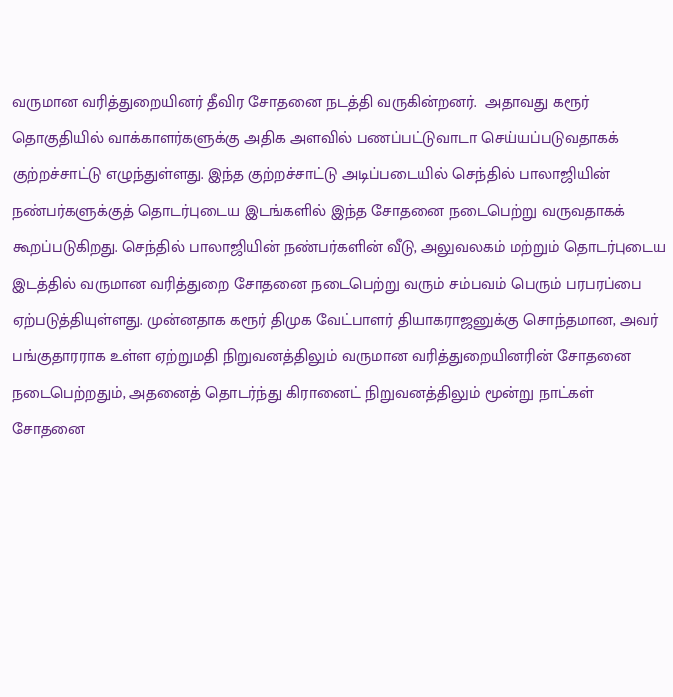வருமான வரித்துறையினர் தீவிர சோதனை நடத்தி வருகின்றனர்.  அதாவது கரூர் தொகுதியில் வாக்காளர்களுக்கு அதிக அளவில் பணப்பட்டுவாடா செய்யப்படுவதாகக் குற்றச்சாட்டு எழுந்துள்ளது. இந்த குற்றச்சாட்டு அடிப்படையில் செந்தில் பாலாஜியின் நண்பர்களுக்குத் தொடர்புடைய இடங்களில் இந்த சோதனை நடைபெற்று வருவதாகக் கூறப்படுகிறது. செந்தில் பாலாஜியின் நண்பர்களின் வீடு, அலுவலகம் மற்றும் தொடர்புடைய இடத்தில் வருமான வரித்துறை சோதனை நடைபெற்று வரும் சம்பவம் பெரும் பரபரப்பை ஏற்படுத்தியுள்ளது. முன்னதாக கரூர் திமுக வேட்பாளர் தியாகராஜனுக்கு சொந்தமான, அவர் பங்குதாரராக உள்ள ஏற்றுமதி நிறுவனத்திலும் வருமான வரித்துறையினரின் சோதனை நடைபெற்றதும், அதனைத் தொடர்ந்து கிரானைட் நிறுவனத்திலும் மூன்று நாட்கள் சோதனை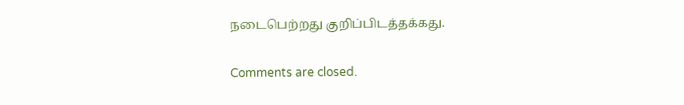நடைபெற்றது குறிப்பிடத்தக்கது.

Comments are closed.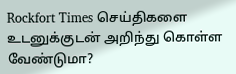Rockfort Times செய்திகளை உடனுக்குடன் அறிந்து கொள்ள வேண்டுமா?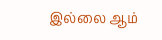இல்லை ஆம்